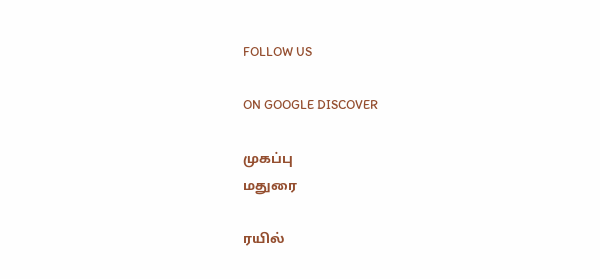FOLLOW US

ON GOOGLE DISCOVER

முகப்பு
மதுரை

ரயில்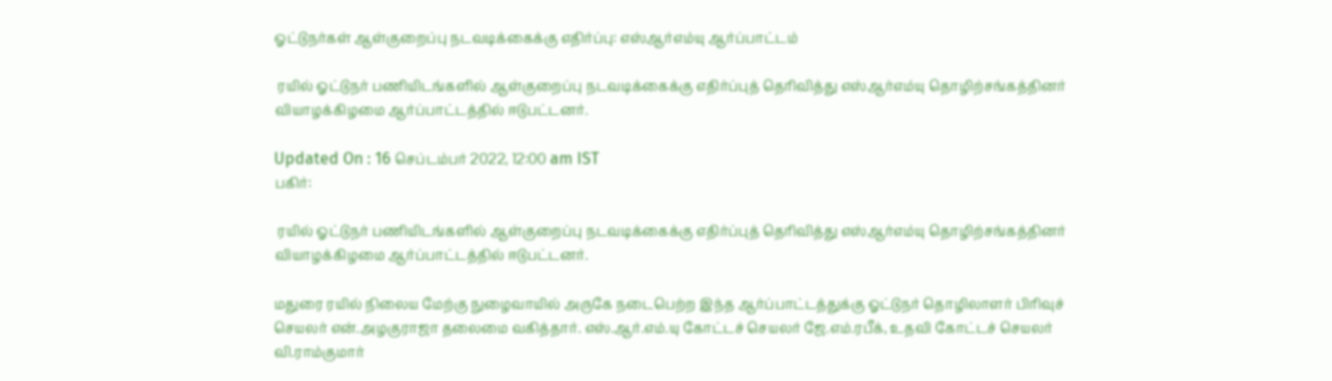ஓட்டுநர்கள் ஆள்குறைப்பு நடவடிக்கைக்கு எதிர்ப்பு: எஸ்ஆர்எம்யு ஆர்ப்பாட்டம்

 ரயில் ஓட்டுநர் பணியிடங்களில் ஆள்குறைப்பு நடவடிக்கைக்கு எதிர்ப்புத் தெரிவித்து எஸ்ஆர்எம்யு தொழிற்சங்கத்தினர் வியாழக்கிழமை ஆர்ப்பாட்டத்தில் ஈடுபட்டனர்.

Updated On : 16 செப்டம்பர் 2022, 12:00 am IST
பகிர்:

 ரயில் ஓட்டுநர் பணியிடங்களில் ஆள்குறைப்பு நடவடிக்கைக்கு எதிர்ப்புத் தெரிவித்து எஸ்ஆர்எம்யு தொழிற்சங்கத்தினர் வியாழக்கிழமை ஆர்ப்பாட்டத்தில் ஈடுபட்டனர்.

மதுரை ரயில் நிலைய மேற்கு நுழைவாயில் அருகே நடைபெற்ற இந்த ஆர்ப்பாட்டத்துக்கு ஓட்டுநர் தொழிலாளர் பிரிவுச் செயலர் என்.அழகுராஜா தலைமை வகித்தார். எஸ்.ஆர்.எம்.யு கோட்டச் செயலர் ஜே.எம்.ரபீக், உதவி கோட்டச் செயலர் வி.ராம்குமார்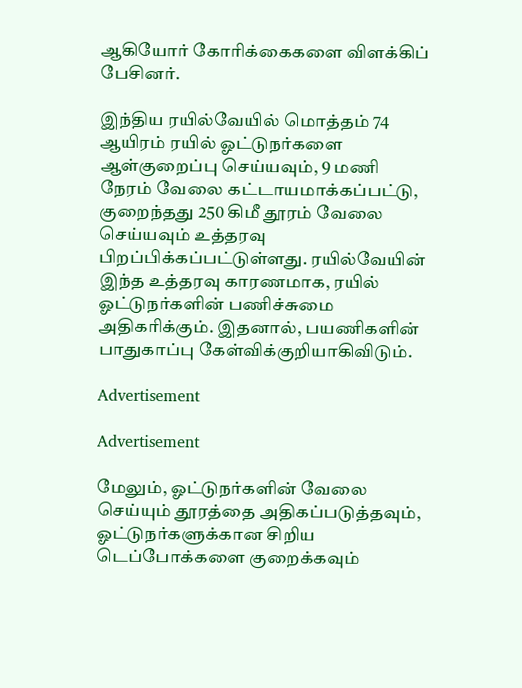ஆகியோர் கோரிக்கைகளை விளக்கிப் பேசினர்.

இந்திய ரயில்வேயில் மொத்தம் 74 ஆயிரம் ரயில் ஓட்டுநர்களை ஆள்குறைப்பு செய்யவும், 9 மணி நேரம் வேலை கட்டாயமாக்கப்பட்டு, குறைந்தது 250 கிமீ தூரம் வேலை செய்யவும் உத்தரவு பிறப்பிக்கப்பட்டுள்ளது. ரயில்வேயின் இந்த உத்தரவு காரணமாக, ரயில் ஓட்டுநர்களின் பணிச்சுமை அதிகரிக்கும். இதனால், பயணிகளின் பாதுகாப்பு கேள்விக்குறியாகிவிடும்.

Advertisement

Advertisement

மேலும், ஓட்டுநர்களின் வேலை செய்யும் தூரத்தை அதிகப்படுத்தவும், ஓட்டுநர்களுக்கான சிறிய டெப்போக்களை குறைக்கவும்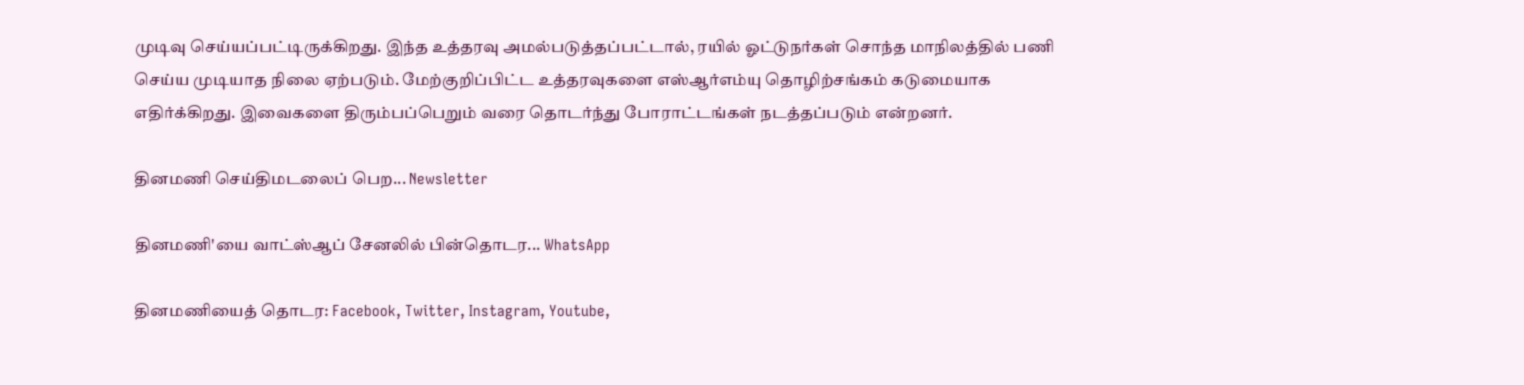முடிவு செய்யப்பட்டிருக்கிறது. இந்த உத்தரவு அமல்படுத்தப்பட்டால், ரயில் ஓட்டுநர்கள் சொந்த மாநிலத்தில் பணி செய்ய முடியாத நிலை ஏற்படும். மேற்குறிப்பிட்ட உத்தரவுகளை எஸ்ஆர்எம்யு தொழிற்சங்கம் கடுமையாக எதிர்க்கிறது. இவைகளை திரும்பப்பெறும் வரை தொடர்ந்து போராட்டங்கள் நடத்தப்படும் என்றனர்.

தினமணி செய்திமடலைப் பெற... Newsletter

தினமணி'யை வாட்ஸ்ஆப் சேனலில் பின்தொடர... WhatsApp

தினமணியைத் தொடர: Facebook, Twitter, Instagram, Youtube,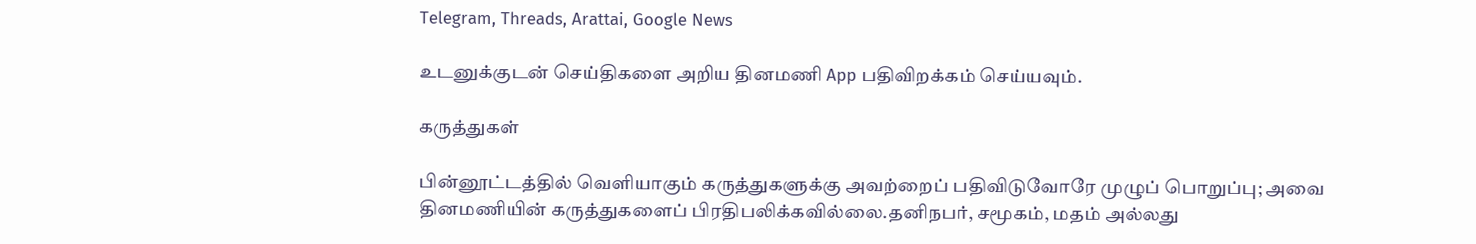Telegram, Threads, Arattai, Google News

உடனுக்குடன் செய்திகளை அறிய தினமணி App பதிவிறக்கம் செய்யவும்.

கருத்துகள்

பின்னூட்டத்தில் வெளியாகும் கருத்துகளுக்கு அவற்றைப் பதிவிடுவோரே முழுப் பொறுப்பு; அவை தினமணியின் கருத்துகளைப் பிரதிபலிக்கவில்லை.தனிநபர், சமூகம், மதம் அல்லது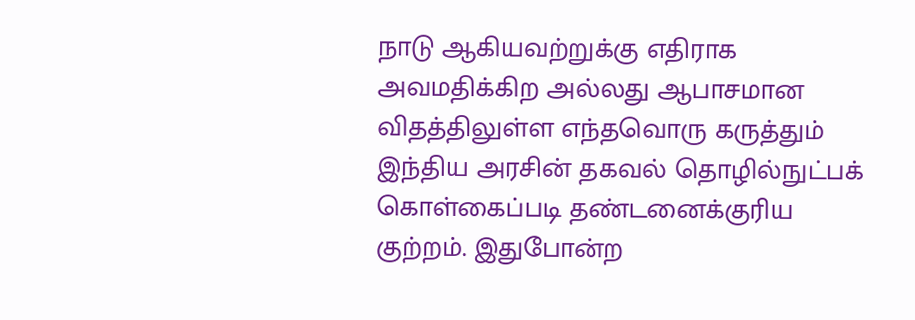நாடு ஆகியவற்றுக்கு எதிராக அவமதிக்கிற அல்லது ஆபாசமான விதத்திலுள்ள எந்தவொரு கருத்தும் இந்திய அரசின் தகவல் தொழில்நுட்பக் கொள்கைப்படி தண்டனைக்குரிய குற்றம். இதுபோன்ற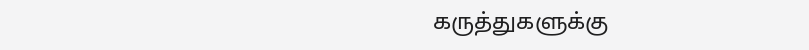கருத்துகளுக்கு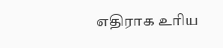எதிராக உரிய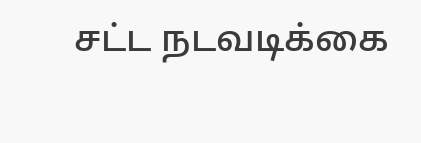சட்ட நடவடிக்கை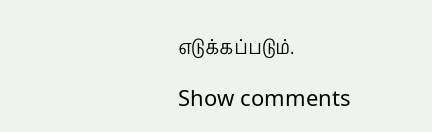எடுக்கப்படும்.

Show comments